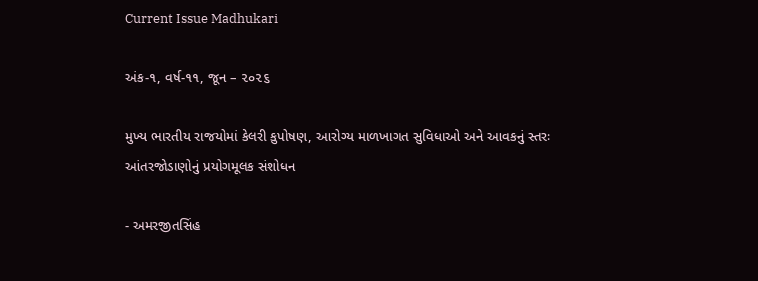Current Issue Madhukari

અંક-૧, વર્ષ-૧૧, જૂન – ૨૦૨૬

મુખ્ય ભારતીય રાજયોમાં કેલરી કુપોષણ, આરોગ્ય માળખાગત સુવિધાઓ અને આવકનું સ્તરઃ આંતરજોડાણોનું પ્રયોગમૂલક સંશોધન

- અમરજીતસિંહ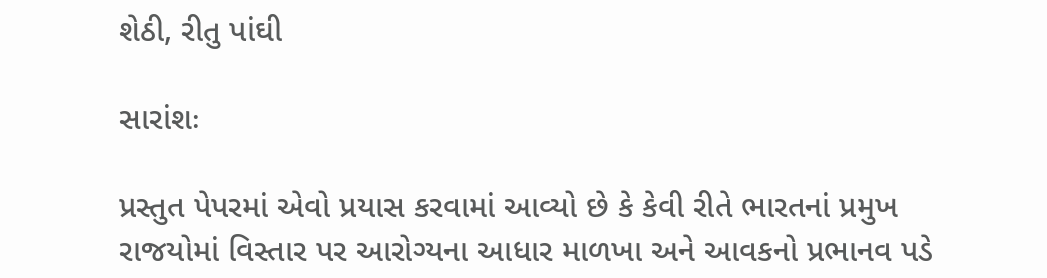શેઠી, રીતુ પાંઘી

સારાંશઃ

પ્રસ્તુત પેપરમાં એવો પ્રયાસ કરવામાં આવ્યો છે કે કેવી રીતે ભારતનાં પ્રમુખ રાજયોમાં વિસ્તાર પર આરોગ્યના આધાર માળખા અને આવકનો પ્રભાનવ પડે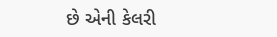છે એની કેલરી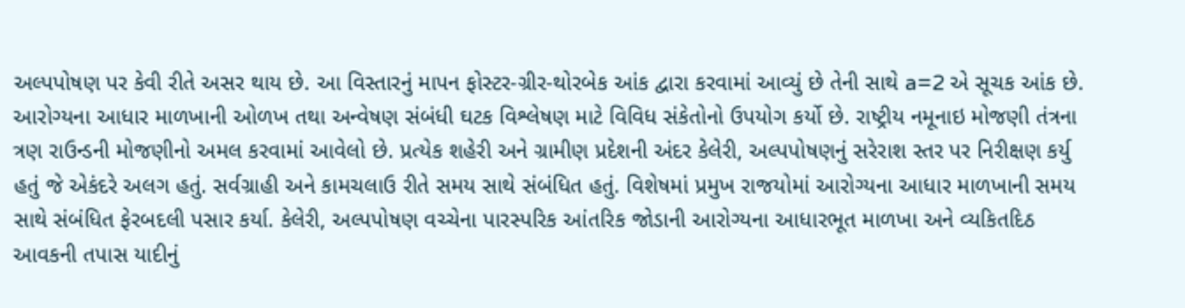અલ્પપોષણ પર કેવી રીતે અસર થાય છે. આ વિસ્તારનું માપન ફોસ્ટર-ગ્રીર-થોરબેક આંક દ્વારા કરવામાં આવ્યું છે તેની સાથે a=2 એ સૂચક આંક છે. આરોગ્યના આધાર માળખાની ઓળખ તથા અન્વેષણ સંબંધી ઘટક વિશ્લેષણ માટે વિવિધ સંકેતોનો ઉપયોગ કર્યો છે. રાષ્ટ્રીય નમૂનાઇ મોજણી તંત્રના ત્રણ રાઉન્ડની મોજણીનો અમલ કરવામાં આવેલો છે. પ્રત્યેક શહેરી અને ગ્રામીણ પ્રદેશની અંદર કેલેરી, અલ્પપોષણનું સરેરાશ સ્તર પર નિરીક્ષણ કર્યુ હતું જે એકંદરે અલગ હતું. સર્વગ્રાહી અને કામચલાઉ રીતે સમય સાથે સંબંધિત હતું. વિશેષમાં પ્રમુખ રાજયોમાં આરોગ્યના આધાર માળખાની સમય સાથે સંબંધિત ફેરબદલી પસાર કર્યા. કેલેરી, અલ્પપોષણ વચ્ચેના પારસ્પરિક આંતરિક જોડાની આરોગ્યના આધારભૂત માળખા અને વ્યકિતદિઠ આવકની તપાસ યાદીનું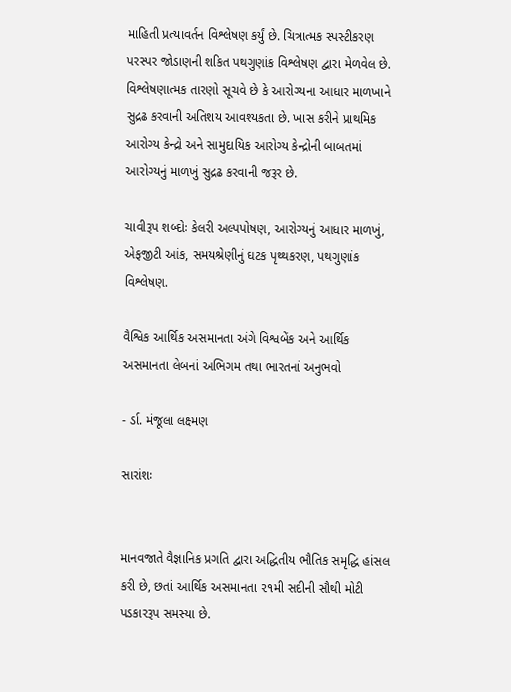માહિતી પ્રત્યાવર્તન વિશ્લેષણ કર્યું છે. ચિત્રાત્મક સ્પસ્ટીકરણ પરસ્પર જોડાણની શકિત પથગુણાંક વિશ્લેષણ દ્વારા મેળવેલ છે. વિશ્લેષણાત્મક તારણો સૂચવે છે કે આરોગ્યના આધાર માળખાને સુદ્રઢ કરવાની અતિશય આવશ્યકતા છે. ખાસ કરીને પ્રાથમિક આરોગ્ય કેન્દ્રો અને સામુદાયિક આરોગ્ય કેન્દ્રોની બાબતમાં આરોગ્યનું માળખું સુદ્રઢ કરવાની જરૂર છે.

ચાવીરૂપ શબ્દોઃ કેલરી અલ્પપોષણ, આરોગ્યનું આધાર માળખું, એફજીટી આંક, સમયશ્રેણીનું ઘટક પૃથ્થકરણ, પથગુણાંક વિશ્લેષણ.

વૈશ્વિક આર્થિક અસમાનતા અંગે વિશ્વબેંક અને આર્થિક અસમાનતા લેબનાં અભિગમ તથા ભારતનાં અનુભવો

- ર્ડા. મંજૂલા લક્ષ્મણ

સારાંશઃ


માનવજાતે વૈજ્ઞાનિક પ્રગતિ દ્વારા અદ્ધિતીય ભૌતિક સમૃદ્ધિ હાંસલ કરી છે, છતાં આર્થિક અસમાનતા ૨૧મી સદીની સૌથી મોટી પડકારરૂપ સમસ્યા છે.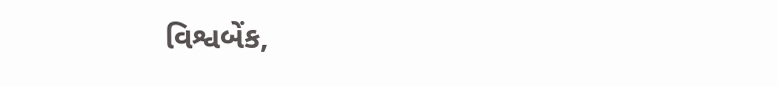વિશ્વબેંક,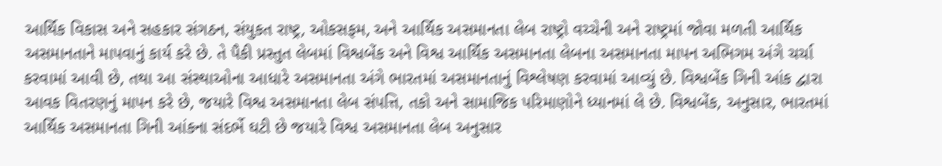આર્થિક વિકાસ અને સહકાર સંગઠન, સંયુકત રાષ્ટ્ર, ઓકસફમ, અને આર્થિક અસમાનતા લેબ રાષ્ટ્રો વચ્ચેની અને રાષ્ટ્રમાં જોવા મળતી આર્થિક અસમાનતાને માપવાનું કાર્ય કરે છે. તે પૈકી પ્રસ્તુત લેબમાં વિશ્વબેંક અને વિશ્વ આર્થિક અસમાનતા લેબના અસમાનતા માપન અભિગમ અંગે ચર્ચા કરવામાં આવી છે, તથા આ સંસ્થાઓના આધારે અસમાનતા અંગે ભારતમાં અસમાનતાનું વિશ્લેષણ કરવામાં આવ્યું છે. વિશ્વબેંક ગિની આંક દ્વારા આવક વિતરણનું માપન કરે છે, જયારે વિશ્વ અસમાનતા લેબ સંપત્તિ, તકો અને સામાજિક પરિમાણોને ધ્યાનમાં લે છે. વિશ્વબેંક, અનુસાર, ભારતમાં આર્થિક અસમાનતા ગિની આંકના સંદર્ભે ઘટી છે જયારે વિશ્વ અસમાનતા લેબ અનુસાર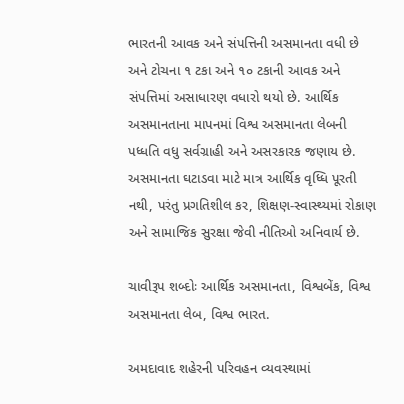ભારતની આવક અને સંપત્તિની અસમાનતા વધી છે અને ટોચના ૧ ટકા અને ૧૦ ટકાની આવક અને સંપત્તિમાં અસાધારણ વધારો થયો છે. આર્થિક અસમાનતાના માપનમાં વિશ્વ અસમાનતા લેબની પધ્ધતિ વધુ સર્વગ્રાહી અને અસરકારક જણાય છે. અસમાનતા ઘટાડવા માટે માત્ર આર્થિક વૃધ્ધિ પૂરતી નથી, પરંતુ પ્રગતિશીલ કર, શિક્ષણ-સ્વાસ્થ્યમાં રોકાણ અને સામાજિક સુરક્ષા જેવી નીતિઓ અનિવાર્ય છે.

ચાવીરૂપ શબ્દોઃ આર્થિક અસમાનતા, વિશ્વબેંક, વિશ્વ અસમાનતા લેબ, વિશ્વ ભારત.

અમદાવાદ શહેરની પરિવહન વ્યવસ્થામાં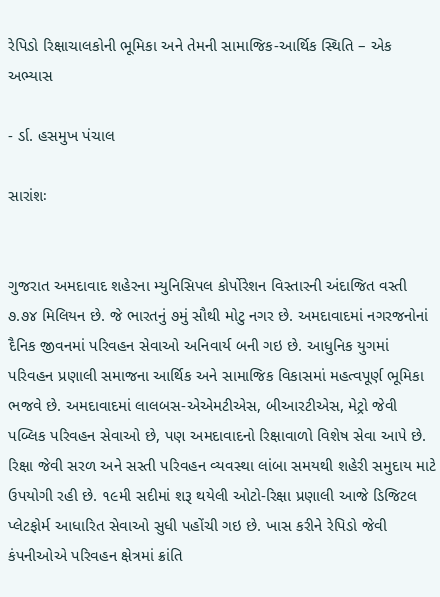રેપિડો રિક્ષાચાલકોની ભૂમિકા અને તેમની સામાજિક-આર્થિક સ્થિતિ – એક અભ્યાસ

- ર્ડા. હસમુખ પંચાલ

સારાંશઃ


ગુજરાત અમદાવાદ શહેરના મ્યુનિસિપલ કોર્પોરેશન વિસ્તારની અંદાજિત વસ્તી ૭.૭૪ મિલિયન છે. જે ભારતનું ૭મું સૌથી મોટુ નગર છે. અમદાવાદમાં નગરજનોનાં દૈનિક જીવનમાં પરિવહન સેવાઓ અનિવાર્ય બની ગઇ છે. આધુનિક યુગમાં પરિવહન પ્રણાલી સમાજના આર્થિક અને સામાજિક વિકાસમાં મહત્વપૂર્ણ ભૂમિકા ભજવે છે. અમદાવાદમાં લાલબસ-એએમટીએસ, બીઆરટીએસ, મેટ્રો જેવી પબ્લિક પરિવહન સેવાઓ છે, પણ અમદાવાદનો રિક્ષાવાળો વિશેષ સેવા આપે છે. રિક્ષા જેવી સરળ અને સસ્તી પરિવહન વ્યવસ્થા લાંબા સમયથી શહેરી સમુદાય માટે ઉપયોગી રહી છે. ૧૯મી સદીમાં શરૂ થયેલી ઓટો-રિક્ષા પ્રણાલી આજે ડિજિટલ પ્લેટફોર્મ આધારિત સેવાઓ સુધી પહોંચી ગઇ છે. ખાસ કરીને રેપિડો જેવી કંપનીઓએ પરિવહન ક્ષેત્રમાં ક્રાંતિ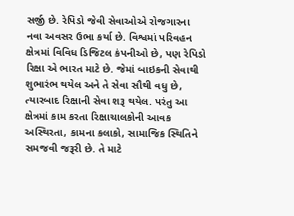સર્જી છે. રેપિડો જેવી સેવાઓએ રોજગારના નવા અવસર ઉભા કર્યા છે. વિશ્વમાં પરિવહન ક્ષેત્રમાં વિવિધ ડિજિટલ કંપનીઓ છે, પણ રેપિડો રિક્ષા એ ભારત માટે છે. જેમાં બાઇકની સેવાથી શુભારંભ થયેલ અને તે સેવા સૌથી વધુ છે, ત્યારબાદ રિક્ષાની સેવા શરૂ થયેલ. પરંતુ આ ક્ષેત્રમાં કામ કરતા રિક્ષાચાલકોની આવક અસ્થિરતા, કામના કલાકો, સામાજિક સ્થિતિને સમજવી જરૂરી છે. તે માટે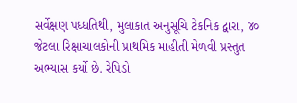સર્વેક્ષણ પધ્ધતિથી, મુલાકાત અનુસૂચિ ટેકનિક દ્વારા, ૪૦ જેટલા રિક્ષાચાલકોની પ્રાથમિક માહીતી મેળવી પ્રસ્તુત અભ્યાસ કર્યો છે. રેપિડો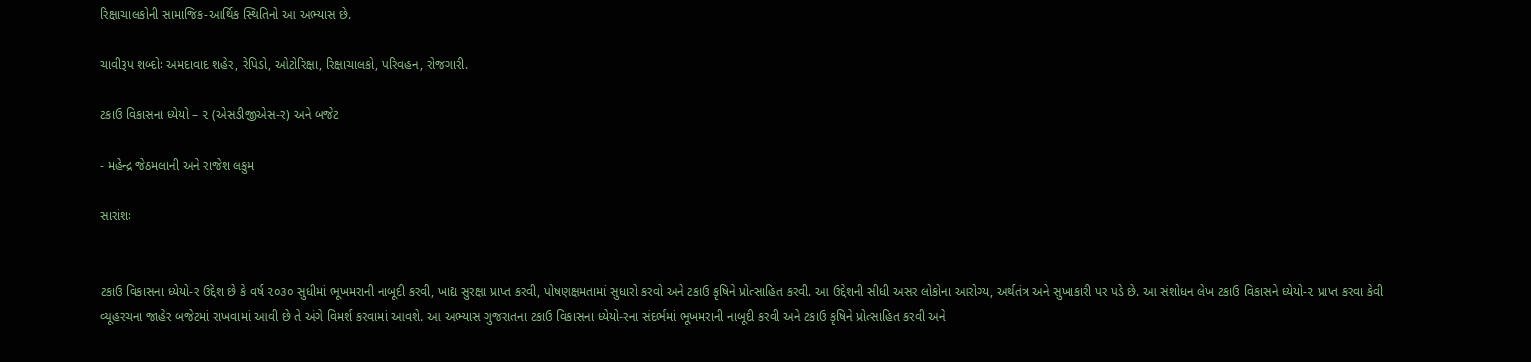રિક્ષાચાલકોની સામાજિક-આર્થિક સ્થિતિનો આ અભ્યાસ છે.

ચાવીરૂપ શબ્દોઃ અમદાવાદ શહેર, રેપિડો, ઓટોરિક્ષા, રિક્ષાચાલકો, પરિવહન, રોજગારી.

ટકાઉ વિકાસના ધ્યેયો – ૨ (એસડીજીએસ-ર) અને બજેટ

- મહેન્દ્ર જેઠમલાની અને રાજેશ લકુમ

સારાંશઃ


ટકાઉ વિકાસના ધ્યેયો-ર ઉદ્દેશ છે કે વર્ષ ૨૦૩૦ સુધીમાં ભૂખમરાની નાબૂદી કરવી, ખાદ્ય સુરક્ષા પ્રાપ્ત કરવી, પોષણક્ષમતામાં સુધારો કરવો અને ટકાઉ કૃષિને પ્રોત્સાહિત કરવી. આ ઉદ્દેશની સીધી અસર લોકોના આરોગ્ય, અર્થતંત્ર અને સુખાકારી પર પડે છે. આ સંશોધન લેખ ટકાઉ વિકાસને ધ્યેયો-૨ પ્રાપ્ત કરવા કેવી વ્યૂહરચના જાહેર બજેટમાં રાખવામાં આવી છે તે અંગે વિમર્શ કરવામાં આવશે. આ અભ્યાસ ગુજરાતના ટકાઉ વિકાસના ધ્યેયો-રના સંદર્ભમાં ભૂખમરાની નાબૂદી કરવી અને ટકાઉ કૃષિને પ્રોત્સાહિત કરવી અને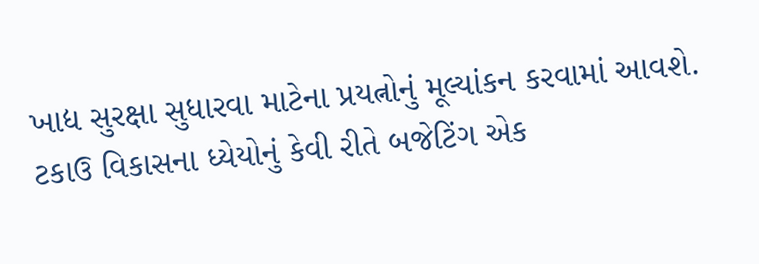ખાદ્ય સુરક્ષા સુધારવા માટેના પ્રયત્નોનું મૂલ્યાંકન કરવામાં આવશે. ટકાઉ વિકાસના ધ્યેયોનું કેવી રીતે બજેટિંગ એક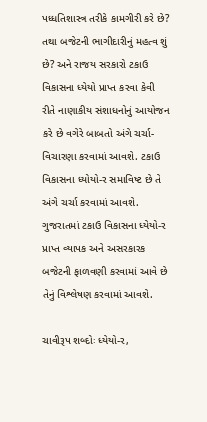પધ્ધતિશાસ્ત્ર તરીકે કામગીરી કરે છે? તથા બજેટની ભાગીદારીનું મહત્વ શું છે? અને રાજય સરકારો ટકાઉ વિકાસના ધ્યેયો પ્રાપ્ત કરવા કેવી રીતે નાણાકીય સંશાધનોનું આયોજન કરે છે વગેરે બાબતો અંગે ચર્ચા-વિચારણા કરવામાં આવશે. ટકાઉ વિકાસના ધ્યોયો-ર સમાવિષ્ટ છે તે અંગે ચર્ચા કરવામાં આવશે. ગુજરાતમાં ટકાઉ વિકાસના ધ્યેયો-ર પ્રાપ્ત વ્યાપક અને અસરકારક બજેટની ફાળવણી કરવામાં આવે છે તેનું વિશ્લેષણ કરવામાં આવશે.

ચાવીરૂપ શબ્દોઃ ધ્યેયો-ર,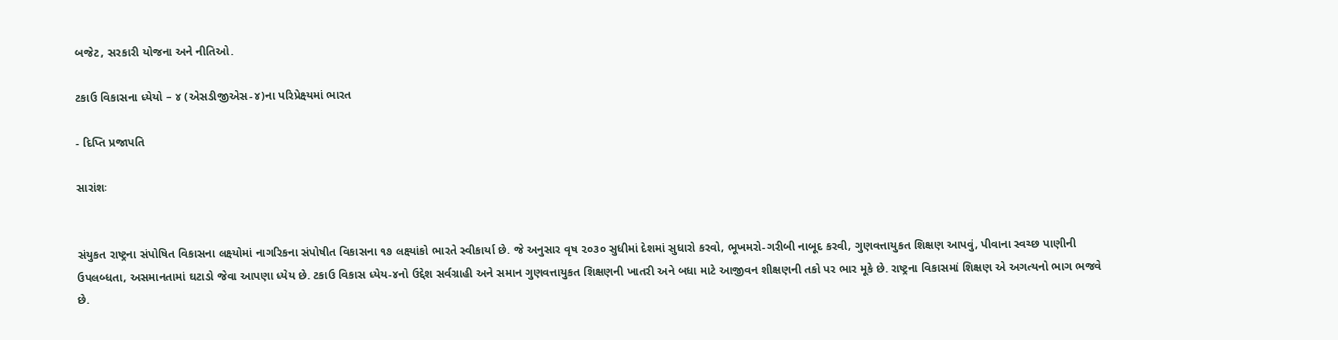બજેટ, સરકારી યોજના અને નીતિઓ.

ટકાઉ વિકાસના ધ્યેયો – ૪ (એસડીજીએસ-૪)ના પરિપ્રેક્ષ્યમાં ભારત

- દિપ્તિ પ્રજાપતિ

સારાંશઃ


સંયુકત રાષ્ટ્રના સંપોષિત વિકાસના લક્ષ્યોમાં નાગરિકના સંપોષીત વિકાસના ૧૭ લક્ષ્યાંકો ભારતે સ્વીકાર્યા છે. જે અનુસાર વૃષ ૨૦૩૦ સુધીમાં દેશમાં સુધારો કરવો, ભૂખમરો-ગરીબી નાબૂદ કરવી, ગુણવત્તાયુકત શિક્ષણ આપવું, પીવાના સ્વચ્છ પાણીની ઉપલબ્ધતા, અસમાનતામાં ઘટાડો જેવા આપણા ધ્યેય છે. ટકાઉ વિકાસ ધ્યેય-૪નો ઉદ્દેશ સર્વગ્રાહી અને સમાન ગુણવત્તાયુકત શિક્ષણની ખાતરી અને બધા માટે આજીવન શીક્ષણની તકો પર ભાર મૂકે છે. રાષ્ટ્રના વિકાસમાં શિક્ષણ એ અગત્યનો ભાગ ભજવે છે.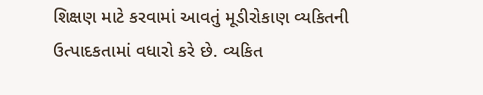શિક્ષણ માટે કરવામાં આવતું મૂડીરોકાણ વ્યકિતની ઉત્પાદકતામાં વધારો કરે છે. વ્યકિત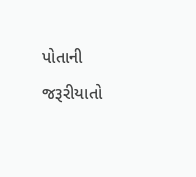પોતાની જરૂરીયાતો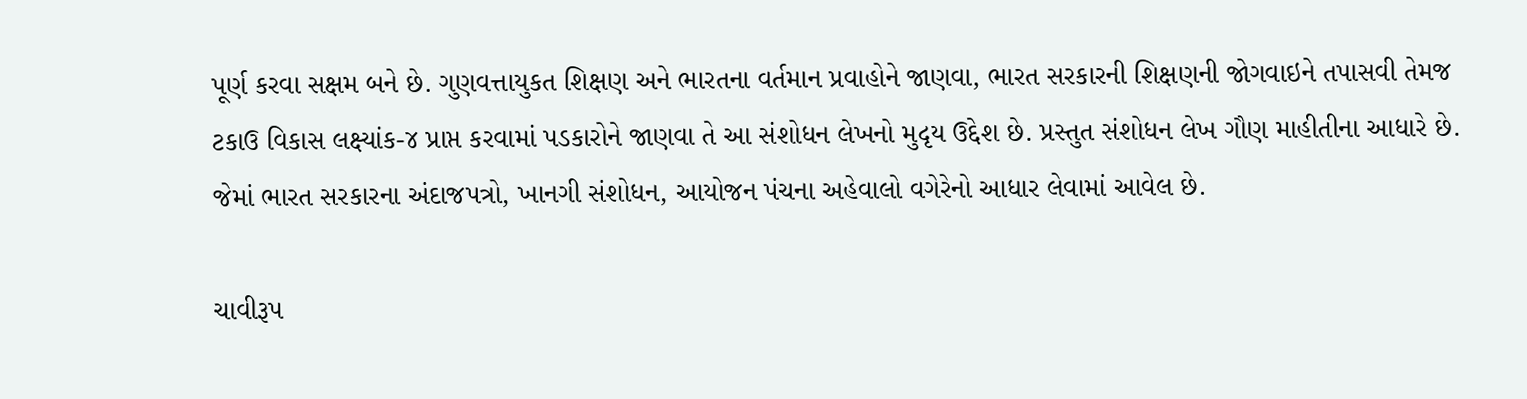પૂર્ણ કરવા સક્ષમ બને છે. ગુણવત્તાયુકત શિક્ષણ અને ભારતના વર્તમાન પ્રવાહોને જાણવા, ભારત સરકારની શિક્ષણની જોગવાઇને તપાસવી તેમજ ટકાઉ વિકાસ લક્ષ્યાંક-૪ પ્રાપ્ત કરવામાં પડકારોને જાણવા તે આ સંશોધન લેખનો મુદૃય ઉદ્દેશ છે. પ્રસ્તુત સંશોધન લેખ ગૌણ માહીતીના આધારે છે. જેમાં ભારત સરકારના અંદાજપત્રો, ખાનગી સંશોધન, આયોજન પંચના અહેવાલો વગેરેનો આધાર લેવામાં આવેલ છે.

ચાવીરૂપ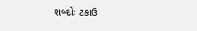શબ્દોઃ ટકાઉ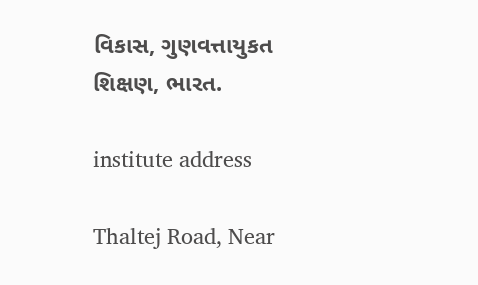વિકાસ, ગુણવત્તાયુકત શિક્ષણ, ભારત.

institute address

Thaltej Road, Near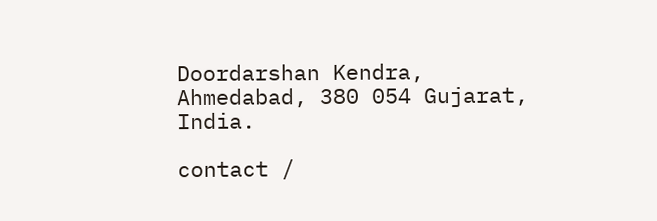Doordarshan Kendra, Ahmedabad, 380 054 Gujarat, India.

contact /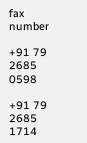fax number

+91 79 2685 0598

+91 79 2685 1714